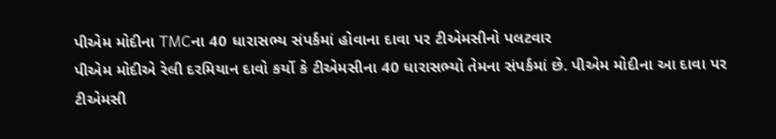પીએમ મોદીના TMCના 40 ધારાસભ્ય સંપર્કમાં હોવાના દાવા પર ટીએમસીનો પલટવાર
પીએમ મોદીએ રેલી દરમિયાન દાવો કર્યો કે ટીએમસીના 40 ધારાસભ્યો તેમના સંપર્કમાં છે. પીએમ મોદીના આ દાવા પર ટીએમસી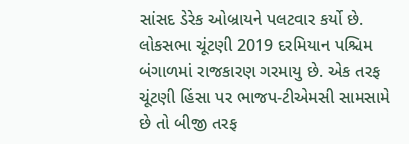સાંસદ ડેરેક ઓબ્રાયને પલટવાર કર્યો છે.
લોકસભા ચૂંટણી 2019 દરમિયાન પશ્ચિમ બંગાળમાં રાજકારણ ગરમાયુ છે. એક તરફ ચૂંટણી હિંસા પર ભાજપ-ટીએમસી સામસામે છે તો બીજી તરફ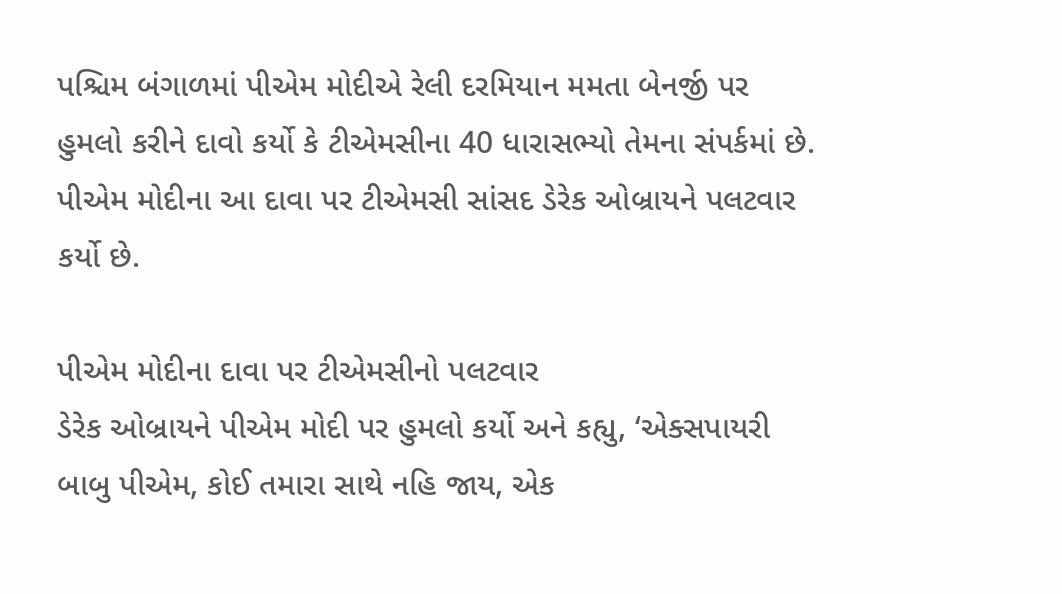પશ્ચિમ બંગાળમાં પીએમ મોદીએ રેલી દરમિયાન મમતા બેનર્જી પર હુમલો કરીને દાવો કર્યો કે ટીએમસીના 40 ધારાસભ્યો તેમના સંપર્કમાં છે. પીએમ મોદીના આ દાવા પર ટીએમસી સાંસદ ડેરેક ઓબ્રાયને પલટવાર કર્યો છે.

પીએમ મોદીના દાવા પર ટીએમસીનો પલટવાર
ડેરેક ઓબ્રાયને પીએમ મોદી પર હુમલો કર્યો અને કહ્યુ, ‘એક્સપાયરી બાબુ પીએમ, કોઈ તમારા સાથે નહિ જાય, એક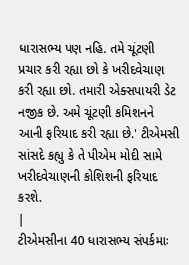ધારાસભ્ય પણ નહિ. તમે ચૂંટણી પ્રચાર કરી રહ્યા છો કે ખરીદવેચાણ કરી રહ્યા છો. તમારી એક્સપાયરી ડેટ નજીક છે. અમે ચૂંટણી કમિશનને આની ફરિયાદ કરી રહ્યા છે.' ટીએમસી સાંસદે કહ્યુ કે તે પીએમ મોદી સામે ખરીદવેચાણની કોશિશની ફરિયાદ કરશે.
|
ટીએમસીના 40 ધારાસભ્ય સંપર્કમાઃ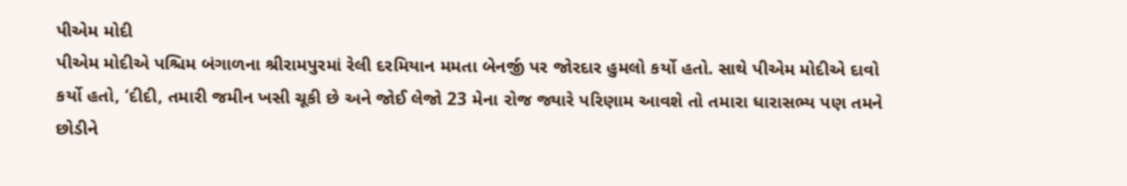પીએમ મોદી
પીએમ મોદીએ પશ્ચિમ બંગાળના શ્રીરામપુરમાં રેલી દરમિયાન મમતા બેનર્જી પર જોરદાર હુમલો કર્યો હતો. સાથે પીએમ મોદીએ દાવો કર્યો હતો, ‘દીદી, તમારી જમીન ખસી ચૂકી છે અને જોઈ લેજો 23 મેના રોજ જ્યારે પરિણામ આવશે તો તમારા ધારાસભ્ય પણ તમને છોડીને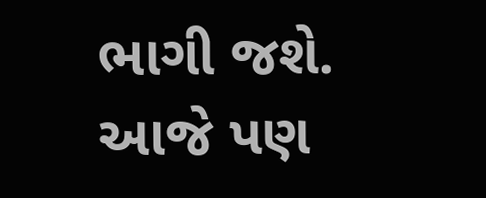ભાગી જશે. આજે પણ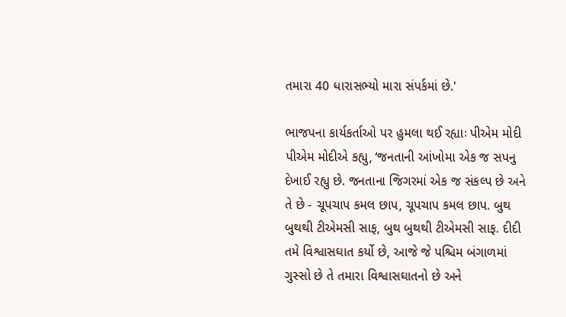તમારા 40 ધારાસભ્યો મારા સંપર્કમાં છે.'

ભાજપના કાર્યકર્તાઓ પર હુમલા થઈ રહ્યાઃ પીએમ મોદી
પીએમ મોદીએ કહ્યુ, ‘જનતાની આંખોમા એક જ સપનુ દેખાઈ રહ્યુ છે. જનતાના જિગરમાં એક જ સંકલ્પ છે અને તે છે - ચૂપચાપ કમલ છાપ, ચૂપચાપ કમલ છાપ. બુથ બુથથી ટીએમસી સાફ, બુથ બુથથી ટીએમસી સાફ. દીદી તમે વિશ્વાસઘાત કર્યો છે, આજે જે પશ્ચિમ બંગાળમાં ગુસ્સો છે તે તમારા વિશ્વાસઘાતનો છે અને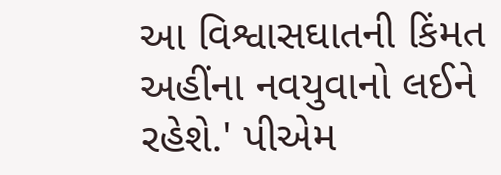આ વિશ્વાસઘાતની કિંમત અહીંના નવયુવાનો લઈને રહેશે.' પીએમ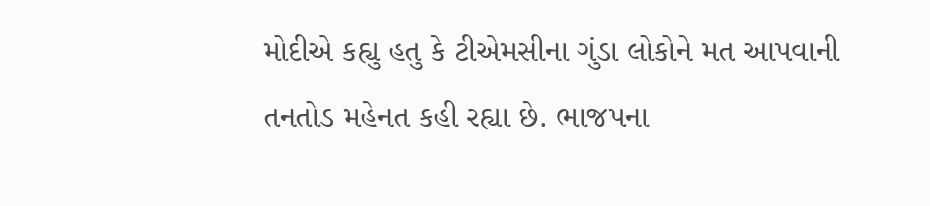મોદીએ કહ્યુ હતુ કે ટીએમસીના ગુંડા લોકોને મત આપવાની તનતોડ મહેનત કહી રહ્યા છે. ભાજપના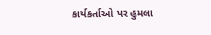કાર્યકર્તાઓ પર હુમલા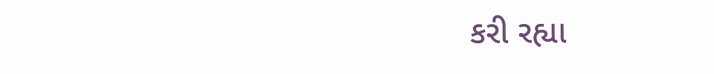કરી રહ્યા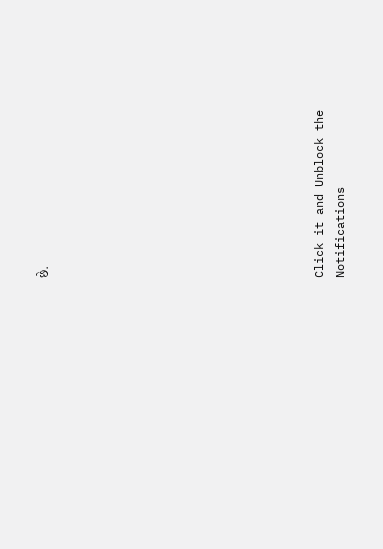છે.












Click it and Unblock the Notifications